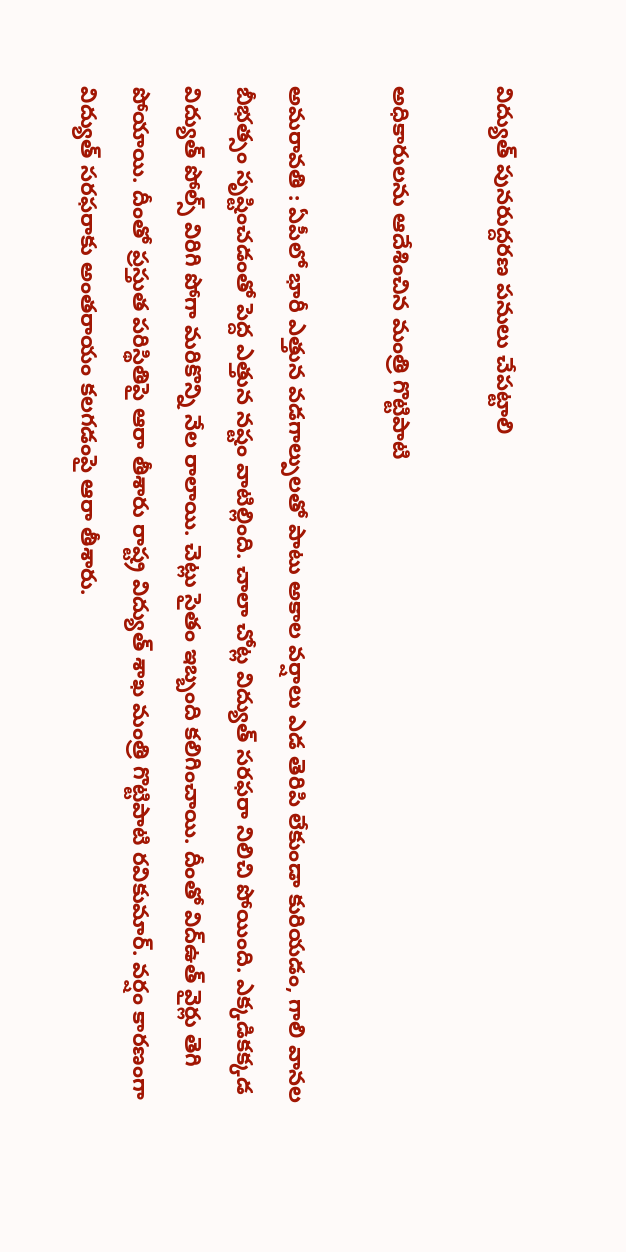విద్యుత్ పున‌రుద్ద‌ర‌ణ ప‌నులు చేప‌ట్టాలి

అధికారుల‌ను ఆదేశించిన మంత్రి గొట్టిపాటి

అమ‌రావ‌తి : ఏపీలో భారీ ఎత్తున వ‌డ‌గాల్పులతో పాటు అకాల వ‌ర్షాలు ఎడ తెరిపి లేకుండా కురియ‌డం, గాలి వాన‌ల బీభ‌త్సం సృష్టించ‌డంతో పెద్ద ఎత్తున న‌ష్టం వాటిల్లింది. చాలా చోట్ల విద్యుత్ స‌ర‌ఫ‌రా నిలిచి పోయింది. ఎక్క‌డిక‌క్క‌డ విద్యుత్ పోల్స్ విరిగి పోగా మ‌రికొన్ని నేల రాలాయి. చెట్లు సైతం ఇబ్బంది క‌లిగించాయి. దీంతో విద్ఉత్ వైర్లు తెగి పోయాయి. దీంతో ప్ర‌స్తుత ప‌రిస్థితిపై ఆరా తీశారు రాష్ట్ర విద్యుత్ శాఖ మంత్రి గొట్టిపాటి రవికుమార్. వర్షం కారణంగా విద్యుత్ సరఫరాకు అంతరాయం కలగడంపై ఆరా తీశారు.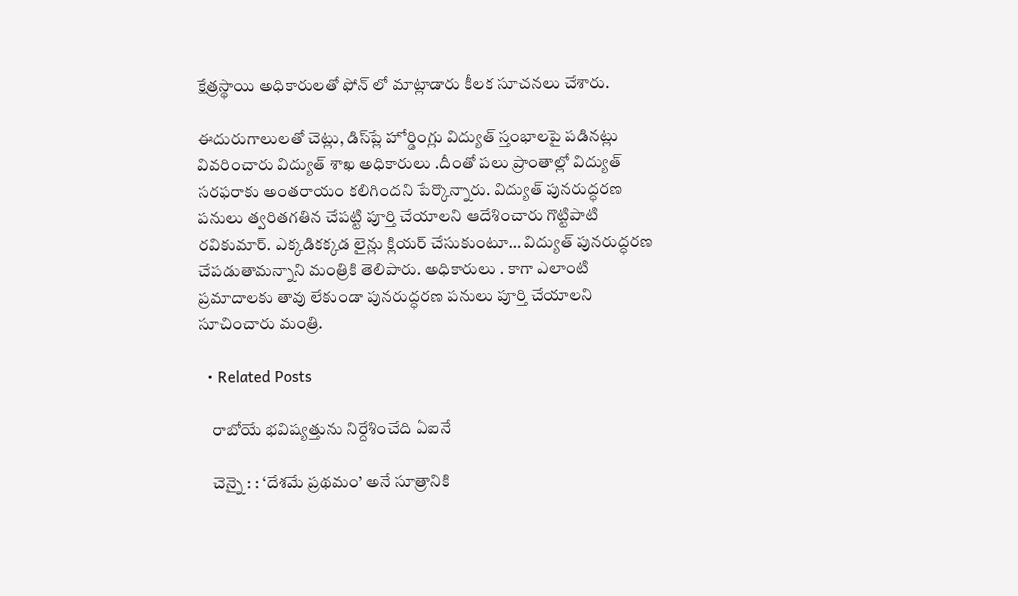క్షేత్రస్థాయి అధికారులతో ఫోన్ లో మాట్లాడారు కీల‌క సూచ‌న‌లు చేశారు.

ఈదురుగాలులతో చెట్లు, డిస్‌ప్లే హోర్డింగ్లు విద్యుత్ స్తంభాలపై పడినట్లు వివరించారు విద్యుత్ శాఖ అధికారులు .దీంతో పలు ప్రాంతాల్లో విద్యుత్ సరఫరాకు అంతరాయం కలిగిందని పేర్కొన్నారు. విద్యుత్ పునరుద్ధరణ పనులు త్వరితగతిన చేపట్టి పూర్తి చేయాలని ఆదేశించారు గొట్టిపాటి ర‌వికుమార్. ఎక్కడికక్కడ లైన్లు క్లియర్ చేసుకుంటూ… విద్యుత్ పునరుద్ధరణ చేపడుతామన్నాని మంత్రికి తెలిపారు. అధికారులు . కాగా ఎలాంటి ప్రమాదాలకు తావు లేకుండా పునరుద్ధరణ పనులు పూర్తి చేయాలని సూచించారు మంత్రి.

  • Related Posts

    రాబోయే భ‌విష్య‌త్తును నిర్దేశించేది ఏఐనే

    చెన్నై : : ‘దేశమే ప్రథమం’ అనే సూత్రానికి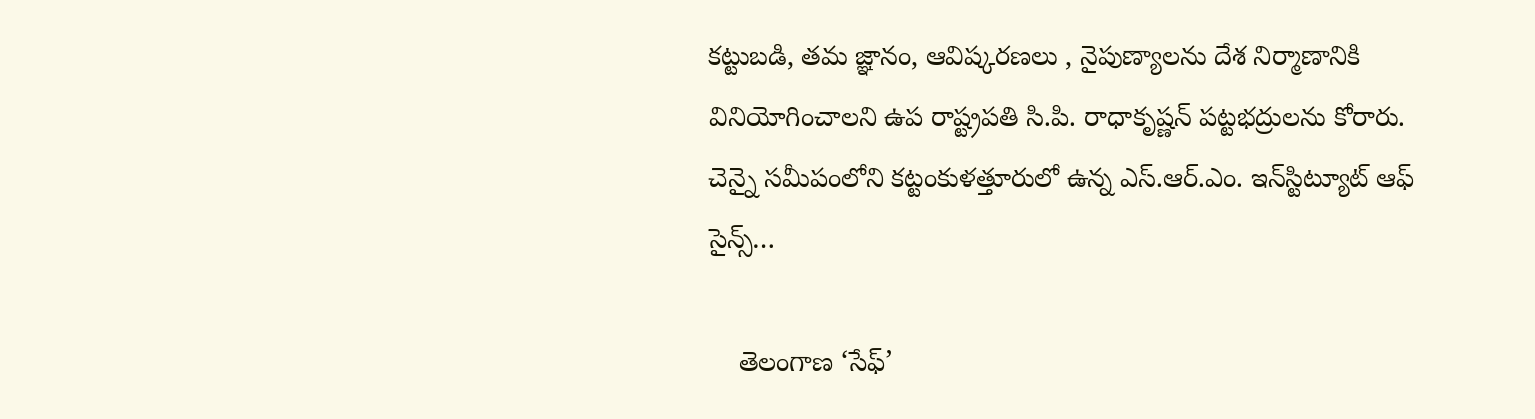కట్టుబడి, తమ జ్ఞానం, ఆవిష్కరణలు , నైపుణ్యాలను దేశ నిర్మాణానికి వినియోగించాలని ఉప రాష్ట్రపతి సి.పి. రాధాకృష్ణన్ పట్టభద్రులను కోరారు. చెన్నై సమీపంలోని కట్టంకుళత్తూరులో ఉన్న ఎస్.ఆర్.ఎం. ఇన్‌స్టిట్యూట్ ఆఫ్ సైన్స్…

    తెలంగాణ ‘సేఫ్’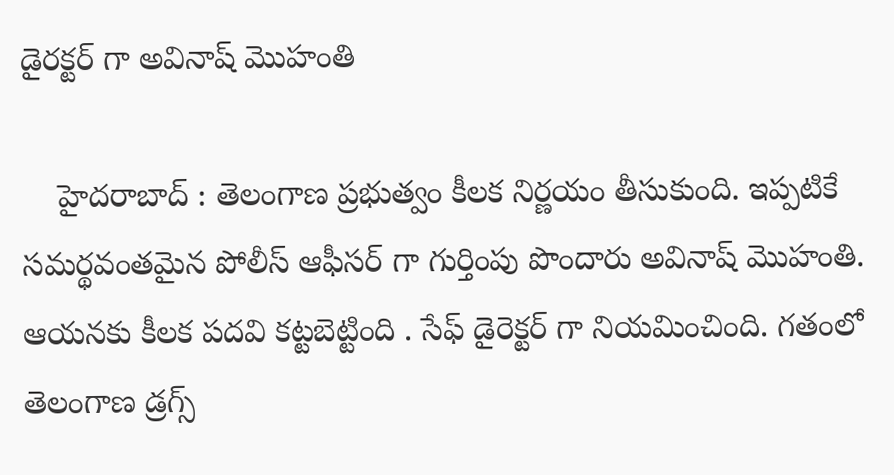డైర‌క్ట‌ర్ గా అవినాష్ మొహంతి

    హైద‌రాబాద్ : తెలంగాణ ప్ర‌భుత్వం కీల‌క నిర్ణ‌యం తీసుకుంది. ఇప్ప‌టికే స‌మ‌ర్థ‌వంత‌మైన పోలీస్ ఆఫీస‌ర్ గా గుర్తింపు పొందారు అవినాష్ మొహంతి. ఆయ‌న‌కు కీల‌క ప‌ద‌వి క‌ట్ట‌బెట్టింది . సేఫ్ డైరెక్ట‌ర్ గా నియ‌మించింది. గతంలో తెలంగాణ డ్రగ్స్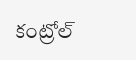కంట్రోల్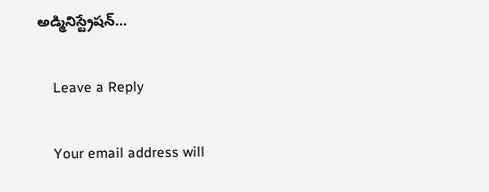అడ్మినిస్ట్రేషన్…

    Leave a Reply

    Your email address will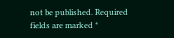not be published. Required fields are marked *